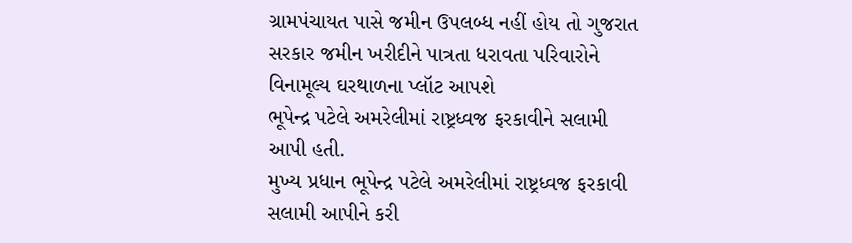ગ્રામપંચાયત પાસે જમીન ઉપલબ્ધ નહીં હોય તો ગુજરાત સરકાર જમીન ખરીદીને પાત્રતા ધરાવતા પરિવારોને વિનામૂલ્ય ઘરથાળના પ્લૉટ આપશે
ભૂપેન્દ્ર પટેલે અમરેલીમાં રાષ્ટ્રધ્વજ ફરકાવીને સલામી આપી હતી.
મુખ્ય પ્રધાન ભૂપેન્દ્ર પટેલે અમરેલીમાં રાષ્ટ્રધ્વજ ફરકાવી સલામી આપીને કરી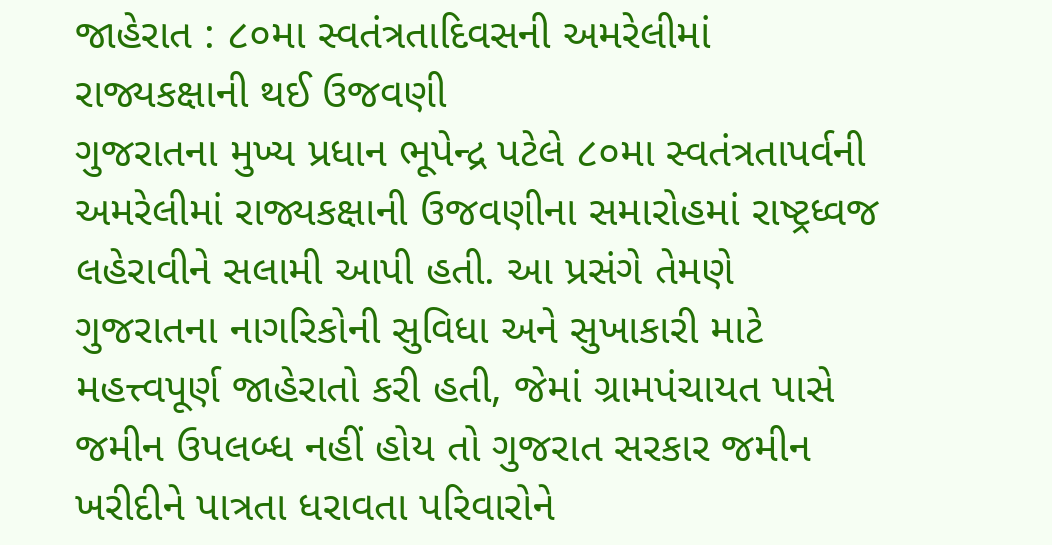જાહેરાત : ૮૦મા સ્વતંત્રતાદિવસની અમરેલીમાં રાજ્યકક્ષાની થઈ ઉજવણી
ગુજરાતના મુખ્ય પ્રધાન ભૂપેન્દ્ર પટેલે ૮૦મા સ્વતંત્રતાપર્વની અમરેલીમાં રાજ્યકક્ષાની ઉજવણીના સમારોહમાં રાષ્ટ્રધ્વજ લહેરાવીને સલામી આપી હતી. આ પ્રસંગે તેમણે ગુજરાતના નાગરિકોની સુવિધા અને સુખાકારી માટે મહત્ત્વપૂર્ણ જાહેરાતો કરી હતી, જેમાં ગ્રામપંચાયત પાસે જમીન ઉપલબ્ધ નહીં હોય તો ગુજરાત સરકાર જમીન ખરીદીને પાત્રતા ધરાવતા પરિવારોને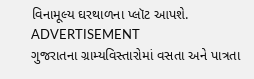વિનામૂલ્ય ઘરથાળના પ્લૉટ આપશે.
ADVERTISEMENT
ગુજરાતના ગ્રામ્યવિસ્તારોમાં વસતા અને પાત્રતા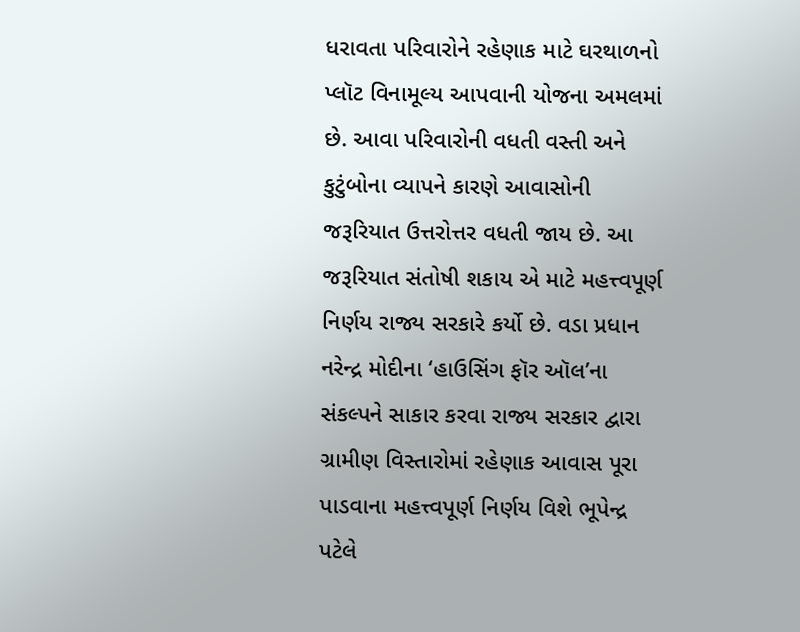ધરાવતા પરિવારોને રહેણાક માટે ઘરથાળનો પ્લૉટ વિનામૂલ્ય આપવાની યોજના અમલમાં છે. આવા પરિવારોની વધતી વસ્તી અને કુટુંબોના વ્યાપને કારણે આવાસોની જરૂરિયાત ઉત્તરોત્તર વધતી જાય છે. આ જરૂરિયાત સંતોષી શકાય એ માટે મહત્ત્વપૂર્ણ નિર્ણય રાજ્ય સરકારે કર્યો છે. વડા પ્રધાન નરેન્દ્ર મોદીના ‘હાઉસિંગ ફૉર ઑલ’ના સંકલ્પને સાકાર કરવા રાજ્ય સરકાર દ્વારા ગ્રામીણ વિસ્તારોમાં રહેણાક આવાસ પૂરા પાડવાના મહત્ત્વપૂર્ણ નિર્ણય વિશે ભૂપેન્દ્ર પટેલે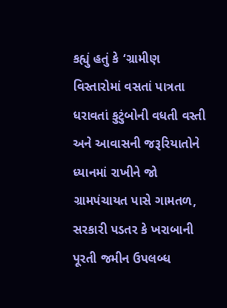કહ્યું હતું કે ‘ગ્રામીણ વિસ્તારોમાં વસતાં પાત્રતા ધરાવતાં કુટુંબોની વધતી વસ્તી અને આવાસની જરૂરિયાતોને ધ્યાનમાં રાખીને જો ગ્રામપંચાયત પાસે ગામતળ, સરકારી પડતર કે ખરાબાની પૂરતી જમીન ઉપલબ્ધ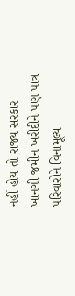નહીં હોય તો રાજ્ય સરકાર ખાનગી જમીન ખરીદીને પણ પાત્ર પરિવારોને વિનામૂલ્ય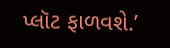પ્લૉટ ફાળવશે.’